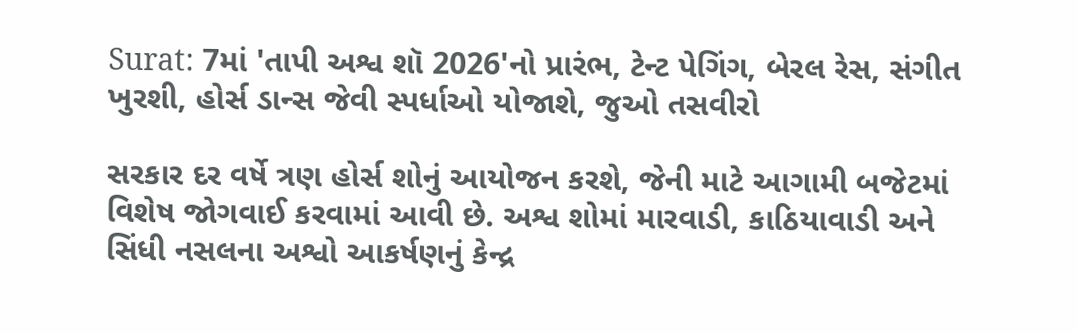Surat: 7માં 'તાપી અશ્વ શૉ 2026'નો પ્રારંભ, ટેન્ટ પેગિંગ, બેરલ રેસ, સંગીત ખુરશી, હોર્સ ડાન્સ જેવી સ્પર્ધાઓ યોજાશે, જુઓ તસવીરો

સરકાર દર વર્ષે ત્રણ હોર્સ શોનું આયોજન કરશે, જેની માટે આગામી બજેટમાં વિશેષ જોગવાઈ કરવામાં આવી છે. અશ્વ શોમાં મારવાડી, કાઠિયાવાડી અને સિંધી નસલના અશ્વો આકર્ષણનું કેન્દ્ર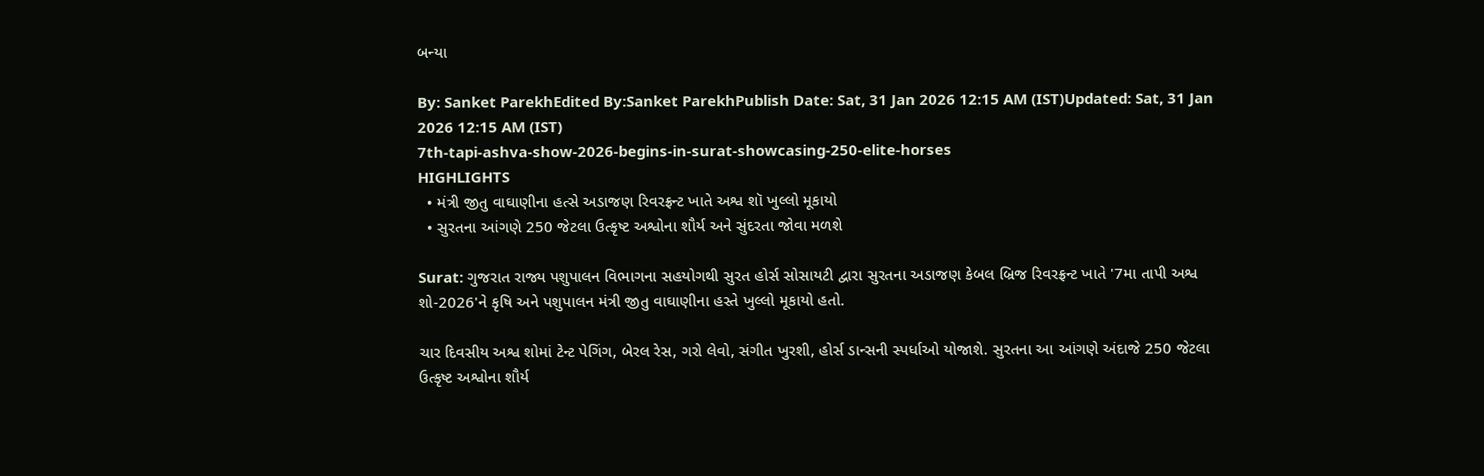બન્યા

By: Sanket ParekhEdited By:Sanket ParekhPublish Date: Sat, 31 Jan 2026 12:15 AM (IST)Updated: Sat, 31 Jan 2026 12:15 AM (IST)
7th-tapi-ashva-show-2026-begins-in-surat-showcasing-250-elite-horses
HIGHLIGHTS
  • મંત્રી જીતુ વાઘાણીના હત્સે અડાજણ રિવરફ્રન્ટ ખાતે અશ્વ શૉ ખુલ્લો મૂકાયો
  • સુરતના આંગણે 250 જેટલા ઉત્કૃષ્ટ અશ્વોના શૌર્ય અને સુંદરતા જોવા મળશે

Surat: ગુજરાત રાજ્ય પશુપાલન વિભાગના સહયોગથી સુરત હોર્સ સોસાયટી દ્વારા સુરતના અડાજણ કેબલ બ્રિજ રિવરફ્રન્ટ ખાતે '7મા તાપી અશ્વ શો-2026'ને કૃષિ અને પશુપાલન મંત્રી જીતુ વાઘાણીના હસ્તે ખુલ્લો મૂકાયો હતો.

ચાર દિવસીય અશ્વ શોમાં ટેન્ટ પેગિંગ, બેરલ રેસ, ગરો લેવો, સંગીત ખુરશી, હોર્સ ડાન્સની સ્પર્ધાઓ યોજાશે. સુરતના આ આંગણે અંદાજે 250 જેટલા ઉત્કૃષ્ટ અશ્વોના શૌર્ય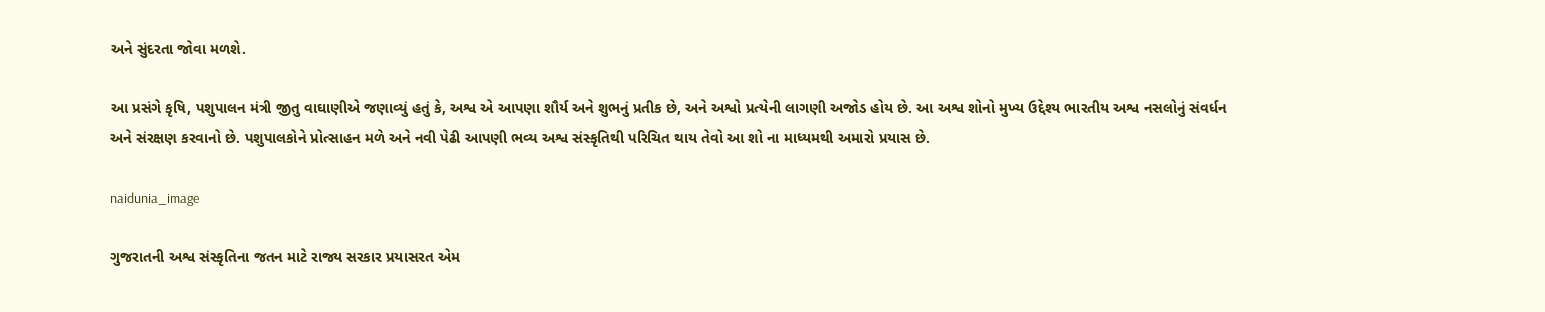અને સુંદરતા જોવા મળશે.

આ પ્રસંગે કૃષિ, પશુપાલન મંત્રી જીતુ વાઘાણીએ જણાવ્યું હતું કે, અશ્વ એ આપણા શૌર્ય અને શુભનું પ્રતીક છે, અને અશ્વો પ્રત્યેની લાગણી અજોડ હોય છે. આ અશ્વ શોનો મુખ્ય ઉદ્દેશ્ય ભારતીય અશ્વ નસલોનું સંવર્ધન અને સંરક્ષણ કરવાનો છે. પશુપાલકોને પ્રોત્સાહન મળે અને નવી પેઢી આપણી ભવ્ય અશ્વ સંસ્કૃતિથી પરિચિત થાય તેવો આ શો ના માધ્યમથી અમારો પ્રયાસ છે.

naidunia_image

ગુજરાતની અશ્વ સંસ્કૃતિના જતન માટે રાજ્ય સરકાર પ્રયાસરત એમ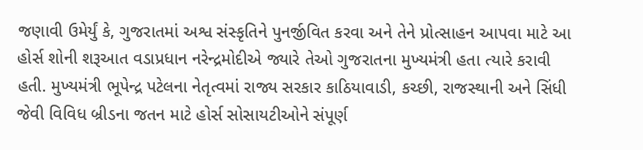જણાવી ઉમેર્યું કે, ગુજરાતમાં અશ્વ સંસ્કૃતિને પુનર્જીવિત કરવા અને તેને પ્રોત્સાહન આપવા માટે આ હોર્સ શોની શરૂઆત વડાપ્રધાન નરેન્દ્રમોદીએ જ્યારે તેઓ ગુજરાતના મુખ્યમંત્રી હતા ત્યારે કરાવી હતી. મુખ્યમંત્રી ભૂપેન્દ્ર પટેલના નેતૃત્વમાં રાજ્ય સરકાર કાઠિયાવાડી, કચ્છી, રાજસ્થાની અને સિંધી જેવી વિવિધ બ્રીડના જતન માટે હોર્સ સોસાયટીઓને સંપૂર્ણ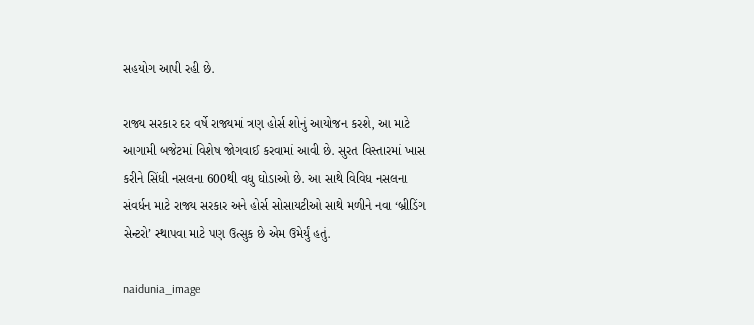સહયોગ આપી રહી છે.

રાજ્ય સરકાર દર વર્ષે રાજ્યમાં ત્રણ હોર્સ શોનું આયોજન કરશે, આ માટે આગામી બજેટમાં વિશેષ જોગવાઈ કરવામાં આવી છે. સુરત વિસ્તારમાં ખાસ કરીને સિંધી નસલના 600થી વધુ ઘોડાઓ છે. આ સાથે વિવિધ નસલના સંવર્ધન માટે રાજ્ય સરકાર અને હોર્સ સોસાયટીઓ સાથે મળીને નવા ‘બ્રીડિંગ સેન્ટરો’ સ્થાપવા માટે પણ ઉત્સુક છે એમ ઉમેર્યું હતું.

naidunia_image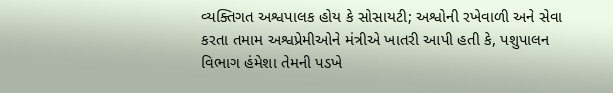વ્યક્તિગત અશ્વપાલક હોય કે સોસાયટી; અશ્વોની રખેવાળી અને સેવા કરતા તમામ અશ્વપ્રેમીઓને મંત્રીએ ખાતરી આપી હતી કે, પશુપાલન વિભાગ હંમેશા તેમની પડખે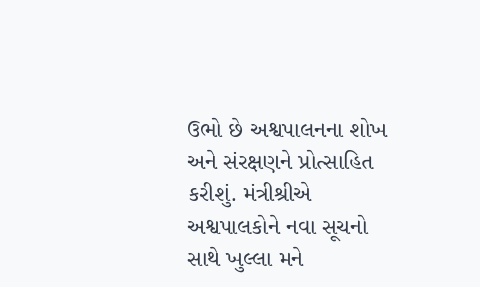ઉભો છે અશ્વપાલનના શોખ અને સંરક્ષણને પ્રોત્સાહિત કરીશું. મંત્રીશ્રીએ અશ્વપાલકોને નવા સૂચનો સાથે ખુલ્લા મને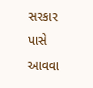સરકાર પાસે આવવા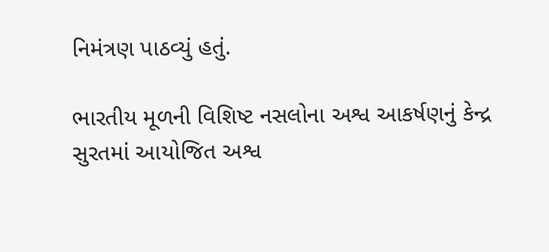નિમંત્રણ પાઠવ્યું હતું.

ભારતીય મૂળની વિશિષ્ટ નસલોના અશ્વ આકર્ષણનું કેન્દ્ર
સુરતમાં આયોજિત અશ્વ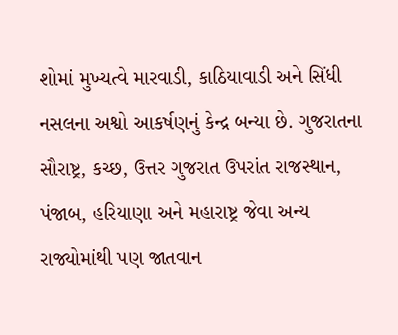શોમાં મુખ્યત્વે મારવાડી, કાઠિયાવાડી અને સિંધી નસલના અશ્વો આકર્ષણનું કેન્દ્ર બન્યા છે. ગુજરાતના સૌરાષ્ટ્ર, કચ્છ, ઉત્તર ગુજરાત ઉપરાંત રાજસ્થાન, પંજાબ, હરિયાણા અને મહારાષ્ટ્ર જેવા અન્ય રાજ્યોમાંથી પણ જાતવાન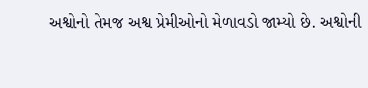અશ્વોનો તેમજ અશ્વ પ્રેમીઓનો મેળાવડો જામ્યો છે. અશ્વોની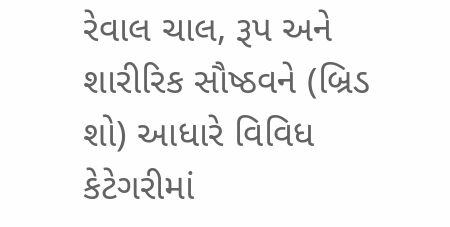રેવાલ ચાલ, રૂપ અને શારીરિક સૌષ્ઠવને (બ્રિડ શો) આધારે વિવિધ કેટેગરીમાં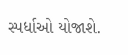સ્પર્ધાઓ યોજાશે.